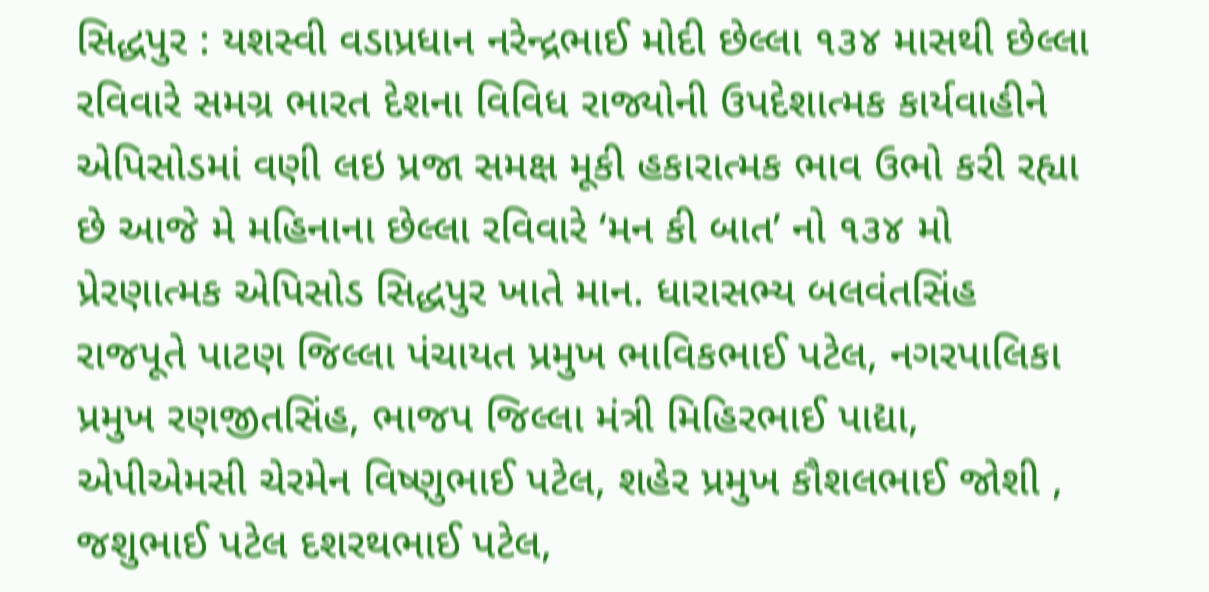સિદ્ધપુર : યશસ્વી વડાપ્રધાન નરેન્દ્રભાઈ મોદી છેલ્લા ૧૩૪ માસથી છેલ્લા રવિવારે સમગ્ર ભારત દેશના વિવિધ રાજ્યોની ઉપદેશાત્મક કાર્યવાહીને એપિસોડમાં વણી લઇ પ્રજા સમક્ષ મૂકી હકારાત્મક ભાવ ઉભો કરી રહ્યા છે આજે મે મહિનાના છેલ્લા રવિવારે ‘મન કી બાત’ નો ૧૩૪ મો પ્રેરણાત્મક એપિસોડ સિદ્ધપુર ખાતે માન. ધારાસભ્ય બલવંતસિંહ રાજપૂતે પાટણ જિલ્લા પંચાયત પ્રમુખ ભાવિકભાઈ પટેલ, નગરપાલિકા પ્રમુખ રણજીતસિંહ, ભાજપ જિલ્લા મંત્રી મિહિરભાઈ પાદ્યા, એપીએમસી ચેરમેન વિષ્ણુભાઈ પટેલ, શહેર પ્રમુખ કૌશલભાઈ જોશી , જશુભાઈ પટેલ દશરથભાઈ પટેલ,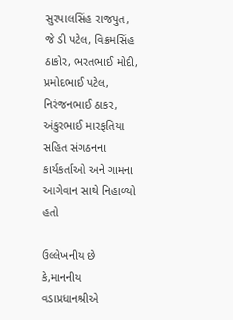સુરપાલસિંહ રાજપુત, જે ડી પટેલ, વિક્રમસિંહ ઠાકોર, ભરતભાઈ મોદી, પ્રમોદભાઈ પટેલ, નિરંજનભાઈ ઠાકર, અંકુરભાઈ મારફતિયા સહિત સંગઠનના કાર્યકર્તાઓ અને ગામના આગેવાન સાથે નિહાળ્યો હતો

ઉલ્લેખનીય છે કે,માનનીય વડાપ્રધાનશ્રીએ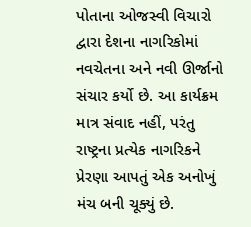પોતાના ઓજસ્વી વિચારો દ્વારા દેશના નાગરિકોમાં નવચેતના અને નવી ઊર્જાનો સંચાર કર્યો છે. આ કાર્યક્રમ માત્ર સંવાદ નહીં, પરંતુ રાષ્ટ્રના પ્રત્યેક નાગરિકને પ્રેરણા આપતું એક અનોખું મંચ બની ચૂક્યું છે.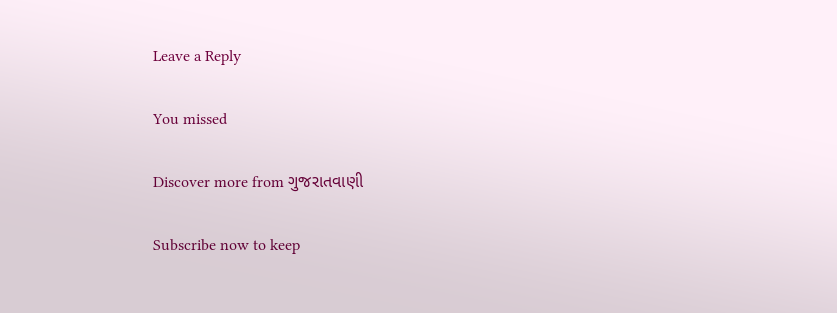Leave a Reply

You missed

Discover more from ગુજરાતવાણી

Subscribe now to keep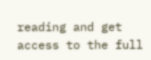reading and get access to the full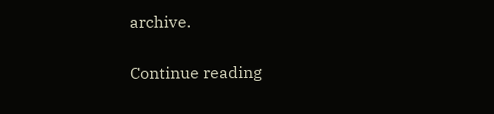archive.

Continue reading